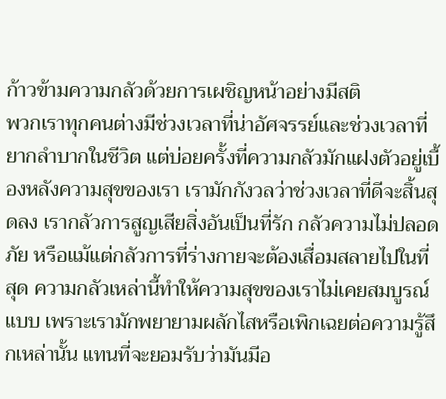ก้าวข้ามความกลัวด้วยการเผชิญหน้าอย่างมีสติ
พวกเราทุกคนต่างมีช่วงเวลาที่น่าอัศจรรย์และช่วงเวลาที่ยากลำบากในชีวิต แต่บ่อยครั้งที่ความกลัวมักแฝงตัวอยู่เบื้องหลังความสุขของเรา เรามักกังวลว่าช่วงเวลาที่ดีจะสิ้นสุดลง เรากลัวการสูญเสียสิ่งอันเป็นที่รัก กลัวความไม่ปลอดภัย หรือแม้แต่กลัวการที่ร่างกายจะต้องเสื่อมสลายไปในที่สุด ความกลัวเหล่านี้ทำให้ความสุขของเราไม่เคยสมบูรณ์แบบ เพราะเรามักพยายามผลักไสหรือเพิกเฉยต่อความรู้สึกเหล่านั้น แทนที่จะยอมรับว่ามันมีอ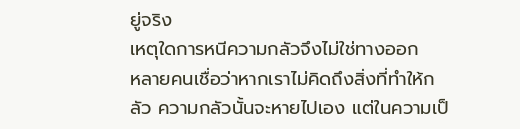ยู่จริง
เหตุใดการหนีความกลัวจึงไม่ใช่ทางออก
หลายคนเชื่อว่าหากเราไม่คิดถึงสิ่งที่ทำให้กลัว ความกลัวนั้นจะหายไปเอง แต่ในความเป็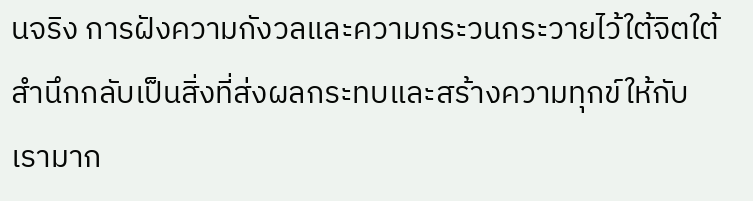นจริง การฝังความกังวลและความกระวนกระวายไว้ใต้จิตใต้สำนึกกลับเป็นสิ่งที่ส่งผลกระทบและสร้างความทุกข์ให้กับเรามาก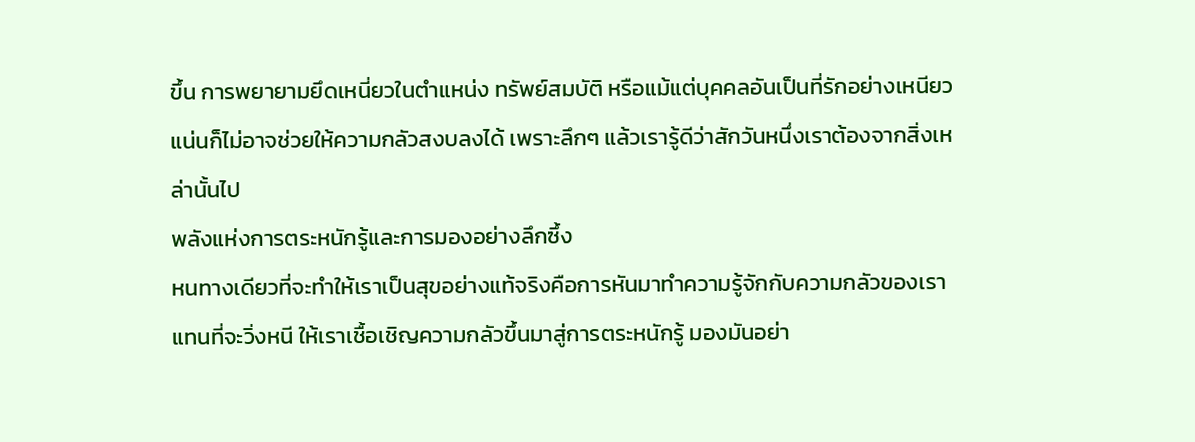ขึ้น การพยายามยึดเหนี่ยวในตำแหน่ง ทรัพย์สมบัติ หรือแม้แต่บุคคลอันเป็นที่รักอย่างเหนียวแน่นก็ไม่อาจช่วยให้ความกลัวสงบลงได้ เพราะลึกๆ แล้วเรารู้ดีว่าสักวันหนึ่งเราต้องจากสิ่งเหล่านั้นไป
พลังแห่งการตระหนักรู้และการมองอย่างลึกซึ้ง
หนทางเดียวที่จะทำให้เราเป็นสุขอย่างแท้จริงคือการหันมาทำความรู้จักกับความกลัวของเรา แทนที่จะวิ่งหนี ให้เราเชื้อเชิญความกลัวขึ้นมาสู่การตระหนักรู้ มองมันอย่า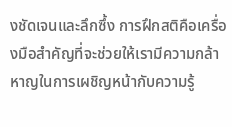งชัดเจนและลึกซึ้ง การฝึกสติคือเครื่องมือสำคัญที่จะช่วยให้เรามีความกล้าหาญในการเผชิญหน้ากับความรู้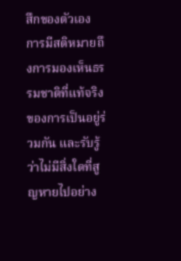สึกของตัวเอง การมีสติหมายถึงการมองเห็นธรรมชาติที่แท้จริงของการเป็นอยู่ร่วมกัน และรับรู้ว่าไม่มีสิ่งใดที่สูญหายไปอย่าง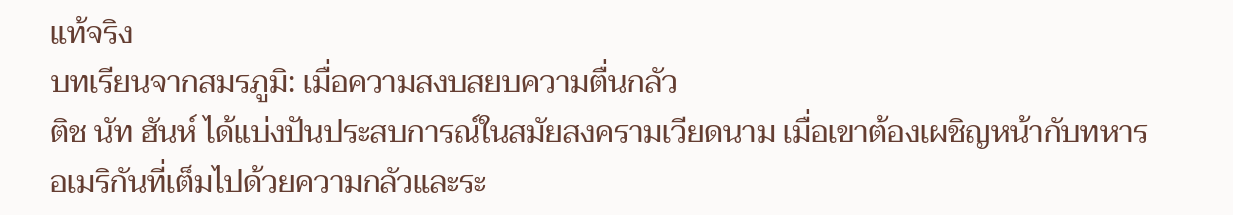แท้จริง
บทเรียนจากสมรภูมิ: เมื่อความสงบสยบความตื่นกลัว
ติช นัท ฮันห์ ได้แบ่งปันประสบการณ์ในสมัยสงครามเวียดนาม เมื่อเขาต้องเผชิญหน้ากับทหารอเมริกันที่เต็มไปด้วยความกลัวและระ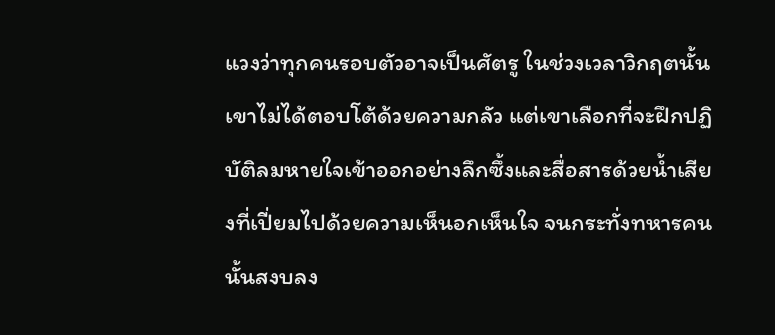แวงว่าทุกคนรอบตัวอาจเป็นศัตรู ในช่วงเวลาวิกฤตนั้น เขาไม่ได้ตอบโต้ด้วยความกลัว แต่เขาเลือกที่จะฝึกปฏิบัติลมหายใจเข้าออกอย่างลึกซึ้งและสื่อสารด้วยน้ำเสียงที่เปี่ยมไปด้วยความเห็นอกเห็นใจ จนกระทั่งทหารคนนั้นสงบลง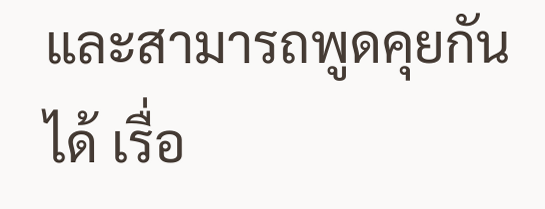และสามารถพูดคุยกันได้ เรื่อ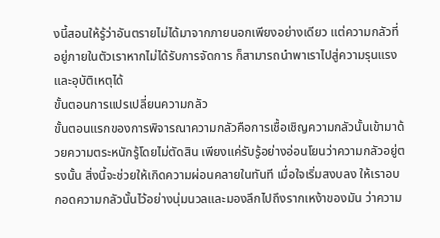งนี้สอนให้รู้ว่าอันตรายไม่ได้มาจากภายนอกเพียงอย่างเดียว แต่ความกลัวที่อยู่ภายในตัวเราหากไม่ได้รับการจัดการ ก็สามารถนำพาเราไปสู่ความรุนแรงและอุบัติเหตุได้
ขั้นตอนการแปรเปลี่ยนความกลัว
ขั้นตอนแรกของการพิจารณาความกลัวคือการเชื้อเชิญความกลัวนั้นเข้ามาด้วยความตระหนักรู้โดยไม่ตัดสิน เพียงแค่รับรู้อย่างอ่อนโยนว่าความกลัวอยู่ตรงนั้น สิ่งนี้จะช่วยให้เกิดความผ่อนคลายในทันที เมื่อใจเริ่มสงบลง ให้เราอบกอดความกลัวนั้นไว้อย่างนุ่มนวลและมองลึกไปถึงรากเหง้าของมัน ว่าความ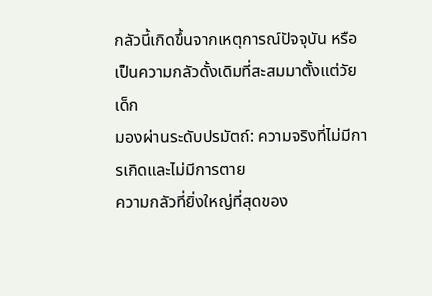กลัวนี้เกิดขึ้นจากเหตุการณ์ปัจจุบัน หรือเป็นความกลัวดั้งเดิมที่สะสมมาตั้งแต่วัยเด็ก
มองผ่านระดับปรมัตถ์: ความจริงที่ไม่มีการเกิดและไม่มีการตาย
ความกลัวที่ยิ่งใหญ่ที่สุดของ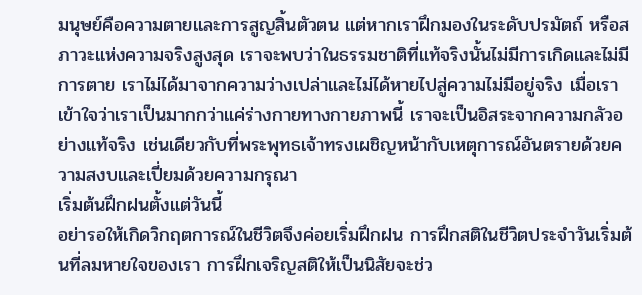มนุษย์คือความตายและการสูญสิ้นตัวตน แต่หากเราฝึกมองในระดับปรมัตถ์ หรือสภาวะแห่งความจริงสูงสุด เราจะพบว่าในธรรมชาติที่แท้จริงนั้นไม่มีการเกิดและไม่มีการตาย เราไม่ได้มาจากความว่างเปล่าและไม่ได้หายไปสู่ความไม่มีอยู่จริง เมื่อเราเข้าใจว่าเราเป็นมากกว่าแค่ร่างกายทางกายภาพนี้ เราจะเป็นอิสระจากความกลัวอย่างแท้จริง เช่นเดียวกับที่พระพุทธเจ้าทรงเผชิญหน้ากับเหตุการณ์อันตรายด้วยความสงบและเปี่ยมด้วยความกรุณา
เริ่มต้นฝึกฝนตั้งแต่วันนี้
อย่ารอให้เกิดวิกฤตการณ์ในชีวิตจึงค่อยเริ่มฝึกฝน การฝึกสติในชีวิตประจำวันเริ่มต้นที่ลมหายใจของเรา การฝึกเจริญสติให้เป็นนิสัยจะช่ว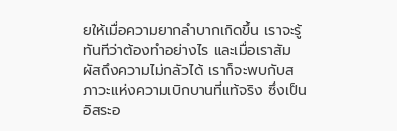ยให้เมื่อความยากลำบากเกิดขึ้น เราจะรู้ทันทีว่าต้องทำอย่างไร และเมื่อเราสัมผัสถึงความไม่กลัวได้ เราก็จะพบกับสภาวะแห่งความเบิกบานที่แท้จริง ซึ่งเป็นอิสระอ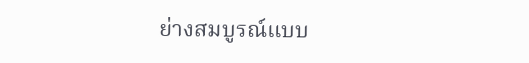ย่างสมบูรณ์แบบ